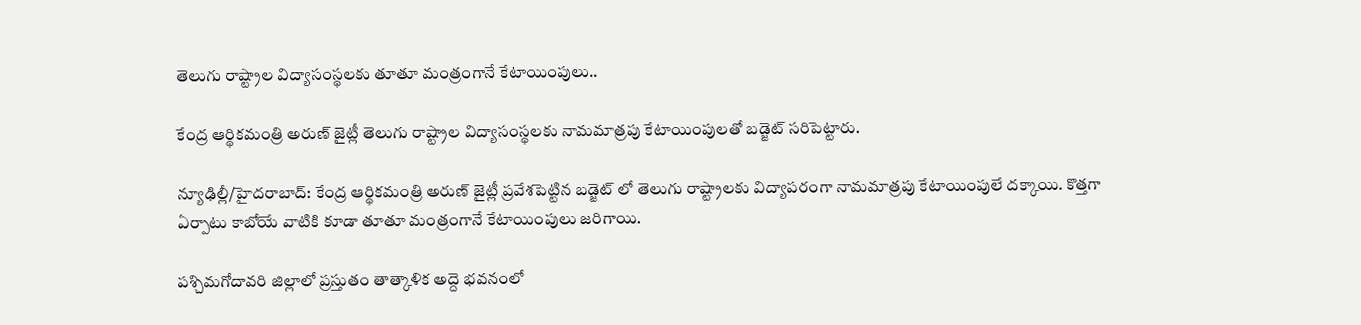తెలుగు రాష్ట్రాల విద్యాసంస్థలకు తూతూ మంత్రంగానే కేటాయింపులు..

కేంద్ర ఆర్థికమంత్రి అరుణ్ జైట్లీ తెలుగు రాష్ట్రాల విద్యాసంస్థలకు నామమాత్రపు కేటాయింపులతో బడ్జెట్ సరిపెట్టారు.

న్యూఢిల్లీ/హైదరాబాద్: కేంద్ర ఆర్థికమంత్రి అరుణ్ జైట్లీ ప్రవేశపెట్టిన బడ్జెట్ లో తెలుగు రాష్ట్రాలకు విద్యాపరంగా నామమాత్రపు కేటాయింపులే దక్కాయి. కొత్తగా ఏర్పాటు కాబోయే వాటికి కూడా తూతూ మంత్రంగానే కేటాయింపులు జరిగాయి.

పశ్చిమగోదావరి జిల్లాలో ప్రస్తుతం తాత్కాళిక అద్దె భవనంలో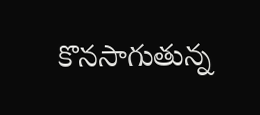కొనసాగుతున్న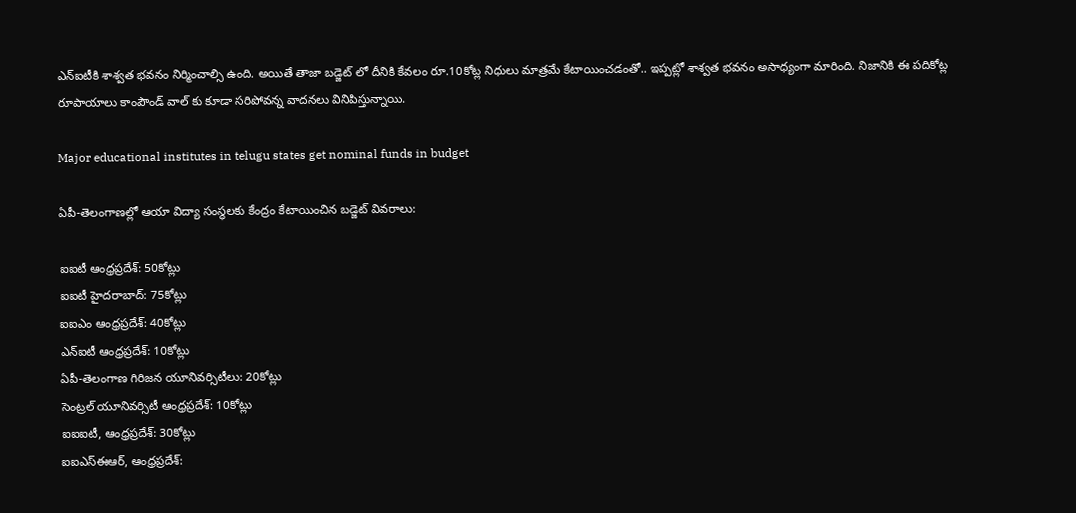ఎన్ఐటీకి శాశ్వత భవనం నిర్మించాల్సి ఉంది. అయితే తాజా బడ్జెట్ లో దీనికి కేవలం రూ.10కోట్ల నిధులు మాత్రమే కేటాయించడంతో.. ఇప్పట్లో శాశ్వత భవనం అసాధ్యంగా మారింది. నిజానికి ఈ పదికోట్ల రూపాయాలు కాంపౌండ్ వాల్ కు కూడా సరిపోవన్న వాదనలు వినిపిస్తున్నాయి.

Major educational institutes in telugu states get nominal funds in budget

ఏపీ-తెలంగాణల్లో ఆయా విద్యా సంస్థలకు కేంద్రం కేటాయించిన బడ్జెట్ వివరాలు:

ఐఐటీ ఆంధ్రప్రదేశ్: 50కోట్లు
ఐఐటీ హైదరాబాద్: 75కోట్లు
ఐఐఎం ఆంధ్రప్రదేశ్: 40కోట్లు
ఎన్ఐటీ ఆంధ్రప్రదేశ్: 10కోట్లు
ఏపీ-తెలంగాణ గిరిజన యూనివర్సిటీలు: 20కోట్లు
సెంట్రల్ యూనివర్సిటీ ఆంధ్రప్రదేశ్: 10కోట్లు
ఐఐఐటీ, ఆంధ్రప్రదేశ్: 30కోట్లు
ఐఐఎస్ఈఆర్, ఆంధ్రప్రదేశ్: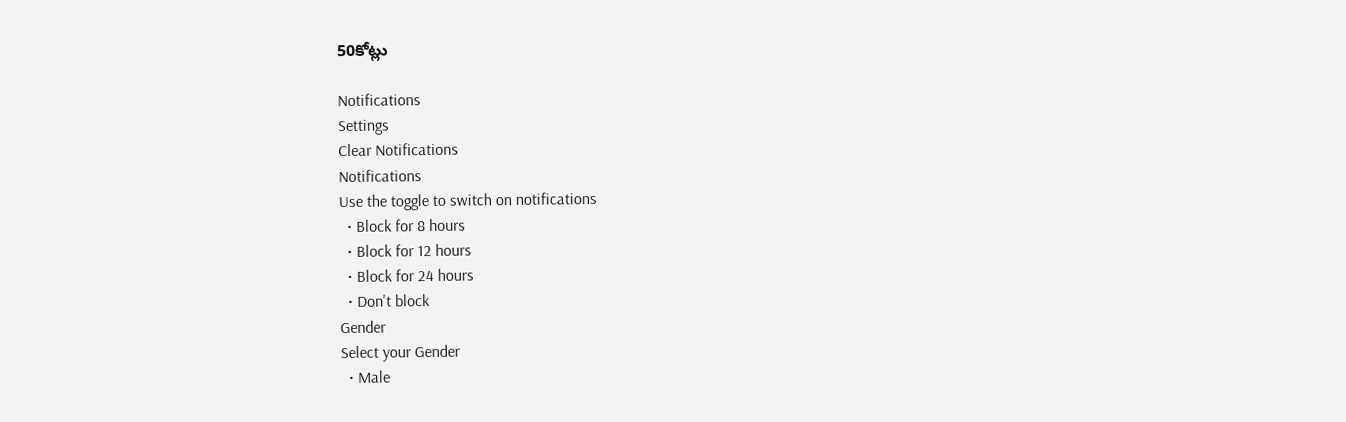50కోట్లు

Notifications
Settings
Clear Notifications
Notifications
Use the toggle to switch on notifications
  • Block for 8 hours
  • Block for 12 hours
  • Block for 24 hours
  • Don't block
Gender
Select your Gender
  • Male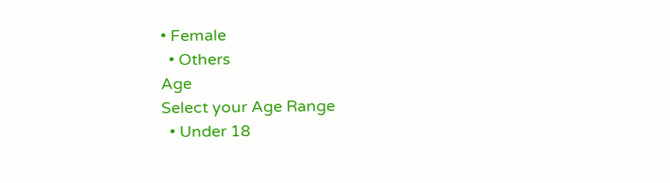• Female
  • Others
Age
Select your Age Range
  • Under 18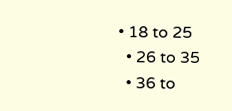• 18 to 25
  • 26 to 35
  • 36 to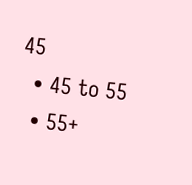45
  • 45 to 55
  • 55+